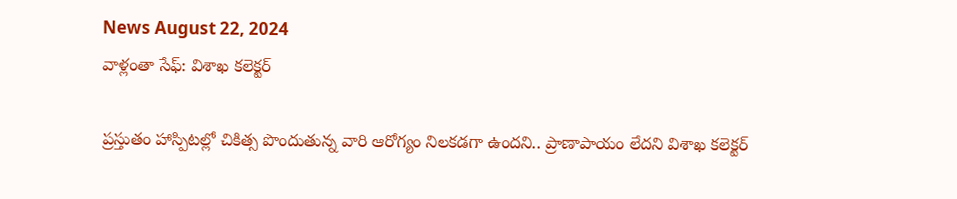News August 22, 2024
వాళ్లంతా సేఫ్: విశాఖ కలెక్టర్

ప్రస్తుతం హాస్పిటల్లో చికిత్స పొందుతున్న వారి ఆరోగ్యం నిలకడగా ఉందని.. ప్రాణాపాయం లేదని విశాఖ కలెక్టర్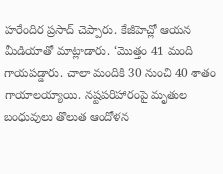హరేందిర ప్రసాద్ చెప్పారు. కేజీహెచ్లో ఆయన మీడియాతో మాట్లాడారు. ‘మొత్తం 41 మంది గాయపడ్డారు. చాలా మందికి 30 నుంచి 40 శాతం గాయాలయ్యాయి. నష్టపరిహారంపై మృతుల బంధువులు తొలుత ఆందోళన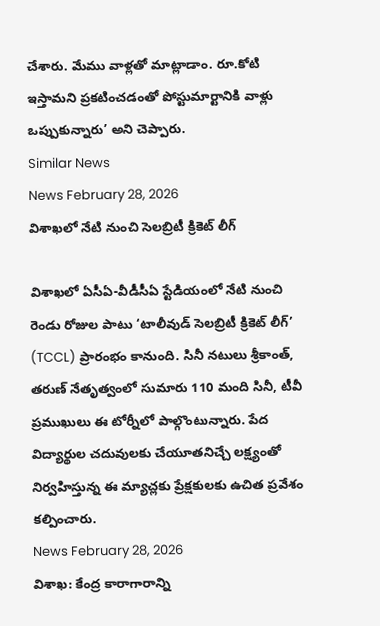చేశారు. మేము వాళ్లతో మాట్లాడాం. రూ.కోటి ఇస్తామని ప్రకటించడంతో పోస్టుమార్టానికి వాళ్లు ఒప్పుకున్నారు’ అని చెప్పారు.
Similar News
News February 28, 2026
విశాఖలో నేటి నుంచి సెలబ్రిటీ క్రికెట్ లీగ్

విశాఖలో ఏసీఏ-వీడీసీఏ స్టేడియంలో నేటి నుంచి రెండు రోజుల పాటు ‘టాలీవుడ్ సెలబ్రిటీ క్రికెట్ లీగ్’ (TCCL) ప్రారంభం కానుంది. సినీ నటులు శ్రీకాంత్, తరుణ్ నేతృత్వంలో సుమారు 110 మంది సినీ, టీవీ ప్రముఖులు ఈ టోర్నీలో పాల్గొంటున్నారు. పేద విద్యార్థుల చదువులకు చేయూతనిచ్చే లక్ష్యంతో నిర్వహిస్తున్న ఈ మ్యాచ్లకు ప్రేక్షకులకు ఉచిత ప్రవేశం కల్పించారు.
News February 28, 2026
విశాఖ: కేంద్ర కారాగారాన్ని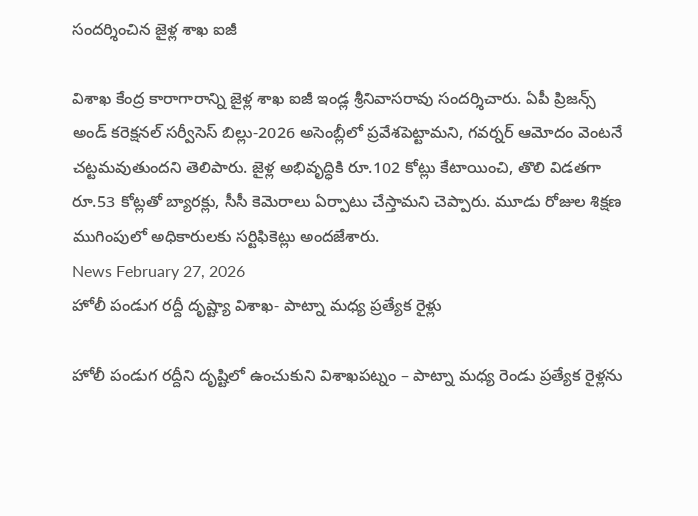సందర్శించిన జైళ్ల శాఖ ఐజీ

విశాఖ కేంద్ర కారాగారాన్ని జైళ్ల శాఖ ఐజీ ఇండ్ల శ్రీనివాసరావు సందర్శిచారు. ఏపీ ప్రిజన్స్ అండ్ కరెక్షనల్ సర్వీసెస్ బిల్లు-2026 అసెంబ్లీలో ప్రవేశపెట్టామని, గవర్నర్ ఆమోదం వెంటనే చట్టమవుతుందని తెలిపారు. జైళ్ల అభివృద్ధికి రూ.102 కోట్లు కేటాయించి, తొలి విడతగా రూ.53 కోట్లతో బ్యారక్లు, సీసీ కెమెరాలు ఏర్పాటు చేస్తామని చెప్పారు. మూడు రోజుల శిక్షణ ముగింపులో అధికారులకు సర్టిఫికెట్లు అందజేశారు.
News February 27, 2026
హోలీ పండుగ రద్దీ దృష్ట్యా విశాఖ- పాట్నా మధ్య ప్రత్యేక రైళ్లు

హోలీ పండుగ రద్దీని దృష్టిలో ఉంచుకుని విశాఖపట్నం – పాట్నా మధ్య రెండు ప్రత్యేక రైళ్లను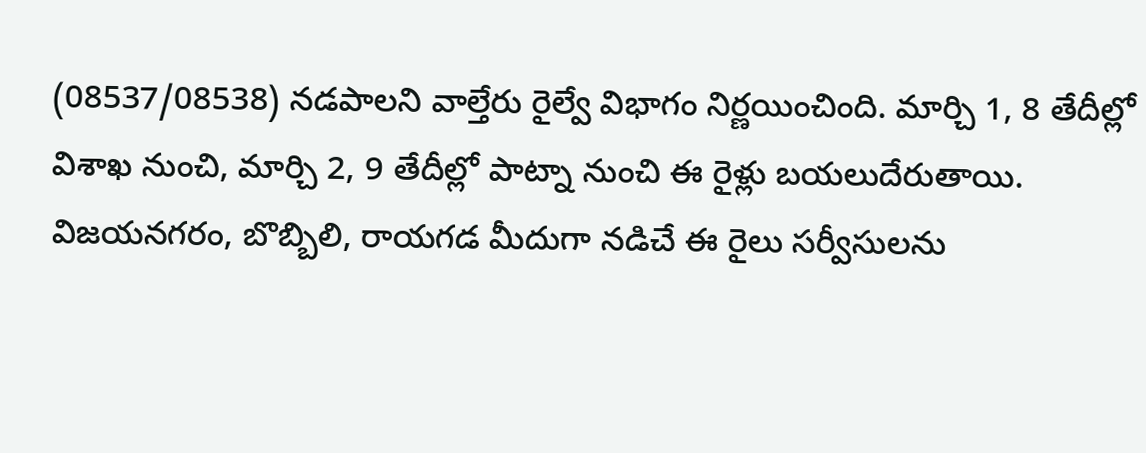(08537/08538) నడపాలని వాల్తేరు రైల్వే విభాగం నిర్ణయించింది. మార్చి 1, 8 తేదీల్లో విశాఖ నుంచి, మార్చి 2, 9 తేదీల్లో పాట్నా నుంచి ఈ రైళ్లు బయలుదేరుతాయి. విజయనగరం, బొబ్బిలి, రాయగడ మీదుగా నడిచే ఈ రైలు సర్వీసులను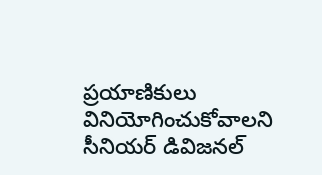ప్రయాణికులు వినియోగించుకోవాలని సీనియర్ డివిజనల్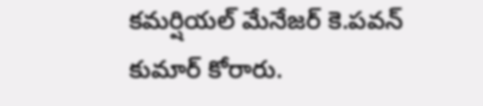కమర్షియల్ మేనేజర్ కె.పవన్ కుమార్ కోరారు.